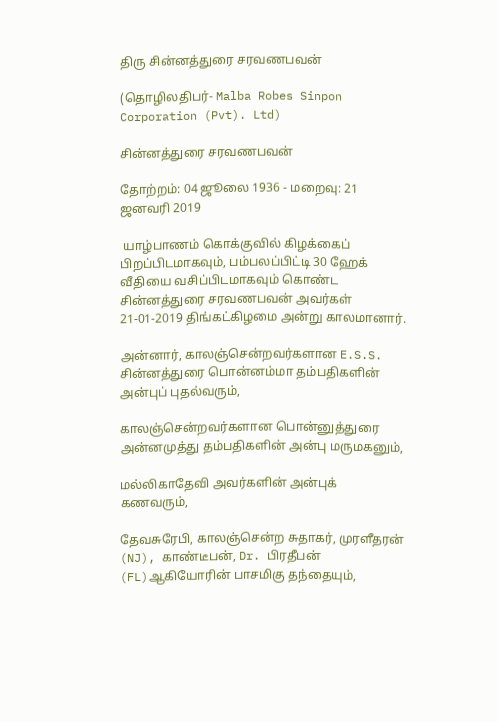திரு சின்னத்துரை சரவணபவன்

(தொழிலதிபர்- Malba Robes Sinpon Corporation (Pvt). Ltd)

சின்னத்துரை சரவணபவன்

தோற்றம்: 04 ஜூலை 1936 - மறைவு: 21 ஜனவரி 2019

 யாழ்பாணம் கொக்குவில் கிழக்கைப் பிறப்பிடமாகவும், பம்பலப்பிட்டி 30 ஹேக் வீதியை வசிப்பிடமாகவும் கொண்ட சின்னத்துரை சரவணபவன் அவர்கள் 21-01-2019 திங்கட்கிழமை அன்று காலமானார்.

அன்னார், காலஞ்சென்றவர்களான E.S.S. சின்னத்துரை பொன்னம்மா தம்பதிகளின் அன்புப் புதல்வரும்,

காலஞ்சென்றவர்களான பொன்னுத்துரை அன்னமுத்து தம்பதிகளின் அன்பு மருமகனும்,

மல்லிகாதேவி அவர்களின் அன்புக் கணவரும்,

தேவசுரேபி, காலஞ்சென்ற சுதாகர், முரளீதரன் (NJ), காண்டீபன், Dr. பிரதீபன் (FL)ஆகியோரின் பாசமிகு தந்தையும்,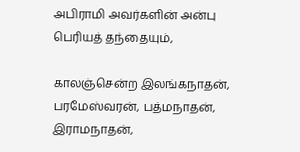அபிராமி அவர்களின் அன்பு பெரியத் தந்தையும்,

காலஞ்சென்ற இலங்கநாதன், பரமேஸ்வரன், பத்மநாதன், இராமநாதன்,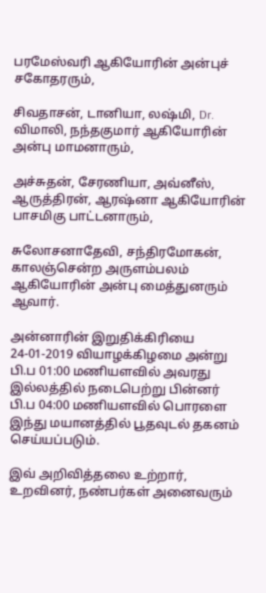பரமேஸ்வரி ஆகியோரின் அன்புச் சகோதரரும்,

சிவதாசன், டானியா, லஷ்மி, Dr. விமாலி, நந்தகுமார் ஆகியோரின் அன்பு மாமனாரும்,

அச்சுதன், சேரணியா, அவ்னீஸ், ஆருத்திரன், ஆரஷ்னா ஆகியோரின் பாசமிகு பாட்டனாரும்,

சுலோசனாதேவி, சந்திரமோகன், காலஞ்சென்ற அருளம்பலம் ஆகியோரின் அன்பு மைத்துனரும் ஆவார்.

அன்னாரின் இறுதிக்கிரியை 24-01-2019 வியாழக்கிழமை அன்று பி.ப 01:00 மணியளவில் அவரது இல்லத்தில் நடைபெற்று பின்னர் பி.ப 04:00 மணியளவில் பொரளை இந்து மயானத்தில் பூதவுடல் தகனம் செய்யப்படும்.

இவ் அறிவித்தலை உற்றார், உறவினர், நண்பர்கள் அனைவரும்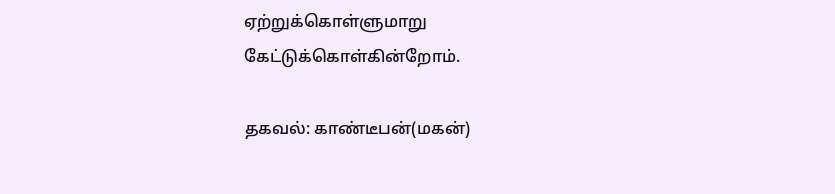ஏற்றுக்கொள்ளுமாறு கேட்டுக்கொள்கின்றோம்.

தகவல்: காண்டீபன்(மகன்)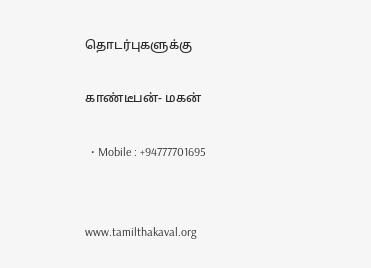தொடர்புகளுக்கு

காண்டீபன்- மகன்

  • Mobile : +94777701695


www.tamilthakaval.org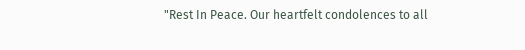"Rest In Peace. Our heartfelt condolences to all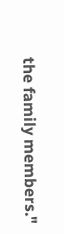the family members."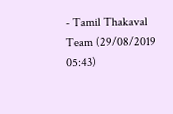- Tamil Thakaval Team (29/08/2019 05:43)